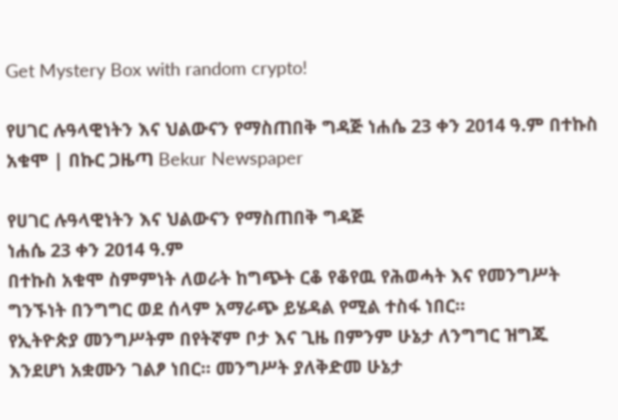Get Mystery Box with random crypto!

የሀገር ሉዓላዊነትን እና ህልውናን የማስጠበቅ ግዳጅ ነሐሴ 23 ቀን 2014 ዓ.ም በተኩስ አቁሞ | በኩር ጋዜጣ Bekur Newspaper

የሀገር ሉዓላዊነትን እና ህልውናን የማስጠበቅ ግዳጅ
ነሐሴ 23 ቀን 2014 ዓ.ም
በተኩስ አቁሞ ስምምነት ለወራት ከግጭት ርቆ የቆየዉ የሕወሓት እና የመንግሥት ግንኙነት በንግግር ወደ ሰላም አማራጭ ይሄዳል የሚል ተስፋ ነበር።
የኢትዮጵያ መንግሥትም በየትኛም ቦታ እና ጊዜ በምንም ሁኔታ ለንግግር ዝግጁ እንደሆነ አቋሙን ገልፆ ነበር። መንግሥት ያለቅድመ ሁኔታ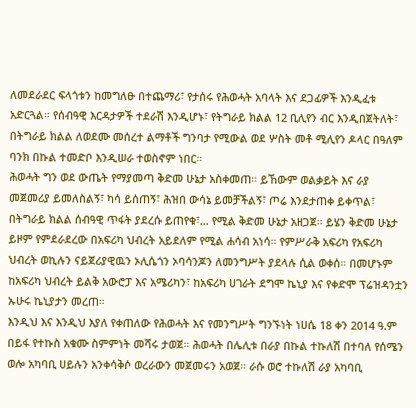ለመደራደር ፍላጎቱን ከመግለፁ በተጨማሪ፣ የታሰሩ የሕወሓት አባላት እና ደጋፊዎች እንዲፈቱ አድርጓል። የሰብዓዊ እርዳታዎች ተደራሽ እንዲሆኑ፣ የትግራይ ክልል 12 ቢሊየን ብር እንዲበጀትለት፣ በትግራይ ክልል ለወደሙ መሰረተ ልማቶች ግንባታ የሚውል ወደ ሦስት መቶ ሚሊየን ዶላር በዓለም ባንክ በኩል ተመድቦ እንዲሠራ ተወስኖም ነበር።
ሕወሓት ግን ወደ ውጤት የማያመጣ ቅድመ ሁኔታ አስቀመጠ። ይኸውም ወልቃይት እና ራያ መጀመሪያ ይመለስልኝ፣ ካሳ ይሰጠኝ፣ ሕዝበ ውሳኔ ይመቻችልኝ፣ ጦሬ እንደታጠቀ ይቀጥል፣ በትግራይ ክልል ሰብዓዊ ጥፋት ያደረሱ ይጠየቁ፣… የሚል ቅድመ ሁኔታ አዘጋጀ። ይሄን ቅድመ ሁኔታ ይዞም የምደራደረው በአፍሪካ ህብረት አይደለም የሚል ሐሳብ አነሳ። የምሥራቅ አፍሪካ የአፍሪካ ህብረት ወኪሉን ናይጀሪያዊዉን ኦሊሴጎን ኦባሳንጆን ለመንግሥት ያደላሉ ሲል ወቀሰ። በመሆኑም ከአፍሪካ ህብረት ይልቅ አውሮፓ እና አሜሪካን፣ ከአፍሪካ ሀገራት ደግሞ ኬኒያ እና የቀድሞ ፕሬዝዳንቷን ኡሁሩ ኬኒያታን መረጠ።
እንዲህ እና እንዲህ እያለ የቀጠለው የሕወሓት እና የመንግሥት ግንኙነት ነሀሴ 18 ቀን 2014 ዓ.ም በይፋ የተኩስ አቁሙ ስምምነት መሻሩ ታወጀ። ሕወሓት በሌሊቱ በራያ በኩል ተኩለሽ በተባለ የሰሜን ወሎ አካባቢ ሀይሉን አንቀሳቅሶ ወረራውን መጀመሩን አወጀ። ራሱ ወሮ ተኩለሽ ራያ አካባቢ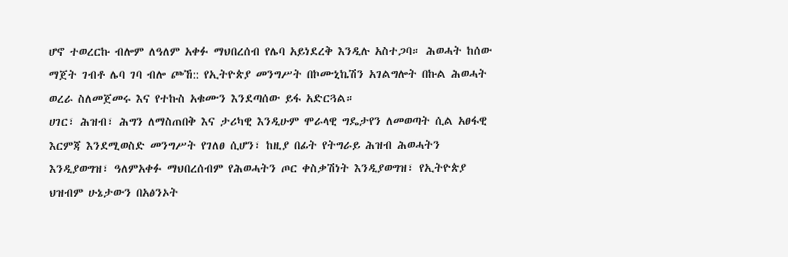ሆኖ ተወረርኩ ብሎም ለዓለም አቀፉ ማህበረሰብ የሌባ አይነደረቅ እንዲሉ አስተጋባ። ሕወሓት ከሰው ማጀት ገብቶ ሌባ ገባ ብሎ ጮኸ:: የኢትዮጵያ መንግሥት በኮሙኒኬሽን አገልግሎት በኩል ሕወሓት ወረራ ስለመጀመሩ እና የተኩስ አቁሙን እንደጣሰው ይፋ አድርጓል።
ሀገር፣ ሕዝብ፣ ሕግን ለማስጠበቅ እና ታሪካዊ እንዲሁም ሞራላዊ ግዴታየን ለመወጣት ሲል አፀፋዊ እርምጃ እንደሚወስድ መንግሥት የገለፀ ሲሆን፣ ከዚያ በፊት የትግራይ ሕዝብ ሕወሓትን እንዲያወግዝ፣ ዓለምአቀፉ ማህበረሰብም የሕወሓትን ጦር ቀስቃሽነት እንዲያወግዝ፣ የኢትዮጵያ ህዝብም ሁኔታውን በአፅንኦት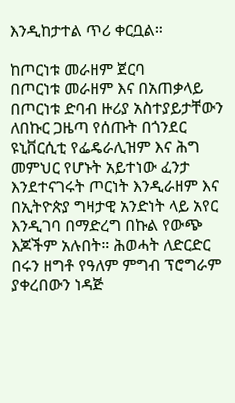እንዲከታተል ጥሪ ቀርቧል።

ከጦርነቱ መራዘም ጀርባ
በጦርነቱ መራዘም እና በአጠቃላይ በጦርነቱ ድባብ ዙሪያ አስተያይታቸውን ለበኩር ጋዜጣ የሰጡት በጎንደር ዩኒቨርሲቲ የፌዴራሊዝም እና ሕግ መምህር የሆኑት አይተነው ፈንታ እንደተናገሩት ጦርነት እንዲራዘም እና በኢትዮጵያ ግዛታዊ አንድነት ላይ አየር እንዲገባ በማድረግ በኩል የውጭ እጆችም አሉበት። ሕወሓት ለድርድር በሩን ዘግቶ የዓለም ምግብ ፕሮግራም ያቀረበውን ነዳጅ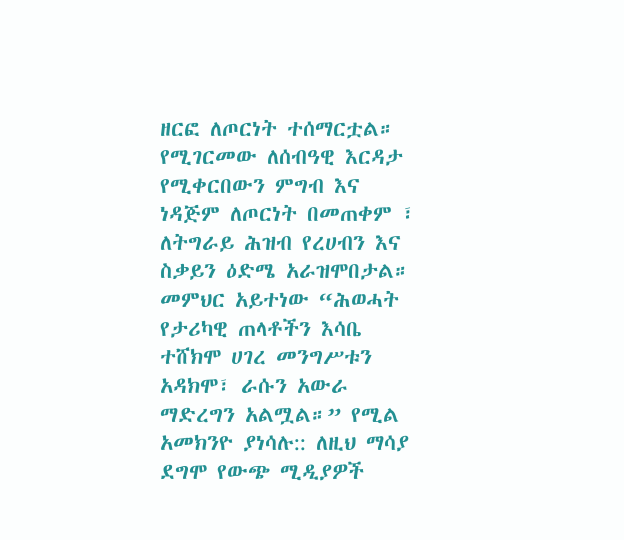ዘርፎ ለጦርነት ተሰማርቷል። የሚገርመው ለሰብዓዊ እርዳታ የሚቀርበውን ምግብ እና ነዳጅም ለጦርነት በመጠቀም ፣ ለትግራይ ሕዝብ የረሀብን እና ስቃይን ዕድሜ አራዝሞበታል።
መምህር አይተነው “ሕወሓት የታሪካዊ ጠላቶችን እሳቤ ተሸክሞ ሀገረ መንግሥቱን አዳክሞ፣ ራሱን አውራ ማድረግን አልሟል።” የሚል አመክንዮ ያነሳሉ:: ለዚህ ማሳያ ደግሞ የውጭ ሚዲያዎች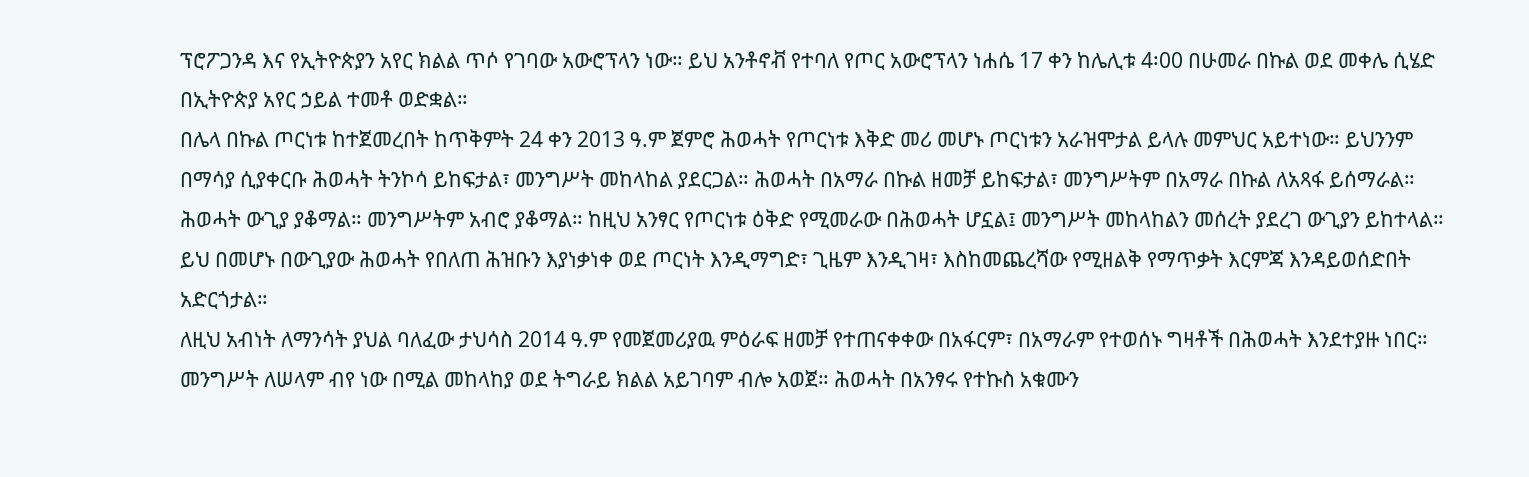ፕሮፖጋንዳ እና የኢትዮጵያን አየር ክልል ጥሶ የገባው አውሮፕላን ነው። ይህ አንቶኖቭ የተባለ የጦር አውሮፕላን ነሐሴ 17 ቀን ከሌሊቱ 4፡00 በሁመራ በኩል ወደ መቀሌ ሲሄድ በኢትዮጵያ አየር ኃይል ተመቶ ወድቋል።
በሌላ በኩል ጦርነቱ ከተጀመረበት ከጥቅምት 24 ቀን 2013 ዓ.ም ጀምሮ ሕወሓት የጦርነቱ እቅድ መሪ መሆኑ ጦርነቱን አራዝሞታል ይላሉ መምህር አይተነው። ይህንንም በማሳያ ሲያቀርቡ ሕወሓት ትንኮሳ ይከፍታል፣ መንግሥት መከላከል ያደርጋል። ሕወሓት በአማራ በኩል ዘመቻ ይከፍታል፣ መንግሥትም በአማራ በኩል ለአጻፋ ይሰማራል። ሕወሓት ውጊያ ያቆማል። መንግሥትም አብሮ ያቆማል። ከዚህ አንፃር የጦርነቱ ዕቅድ የሚመራው በሕወሓት ሆኗል፤ መንግሥት መከላከልን መሰረት ያደረገ ውጊያን ይከተላል። ይህ በመሆኑ በውጊያው ሕወሓት የበለጠ ሕዝቡን እያነቃነቀ ወደ ጦርነት እንዲማግድ፣ ጊዜም እንዲገዛ፣ እስከመጨረሻው የሚዘልቅ የማጥቃት እርምጃ እንዳይወሰድበት አድርጎታል።
ለዚህ አብነት ለማንሳት ያህል ባለፈው ታህሳስ 2014 ዓ.ም የመጀመሪያዉ ምዕራፍ ዘመቻ የተጠናቀቀው በአፋርም፣ በአማራም የተወሰኑ ግዛቶች በሕወሓት እንደተያዙ ነበር። መንግሥት ለሠላም ብየ ነው በሚል መከላከያ ወደ ትግራይ ክልል አይገባም ብሎ አወጀ። ሕወሓት በአንፃሩ የተኩስ አቁሙን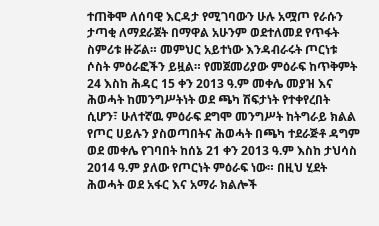ተጠቅሞ ለሰባዊ እርዳታ የሚገባውን ሁሉ አሟጦ የራሱን ታጣቂ ለማደራጀት በማዋል አሁንም ወደተለመደ የጥፋት ስምሪቱ ዙሯል። መምህር አይተነው እንዳብራሩት ጦርነቱ ሶስት ምዕራፎችን ይዟል። የመጀመሪያው ምዕራፍ ከጥቅምት 24 እስከ ሕዳር 15 ቀን 2013 ዓ.ም መቀሌ መያዝ እና ሕወሓት ከመንግሥትነት ወደ ጫካ ሽፍታነት የተቀየረበት ሲሆን፣ ሁለተኛዉ ምዕራፍ ደግሞ መንግሥት ከትግራይ ክልል የጦር ሀይሉን ያስወጣበትና ሕወሓት በጫካ ተደራጅቶ ዳግም ወደ መቀሌ የገባበት ከሰኔ 21 ቀን 2013 ዓ.ም እስከ ታህሳስ 2014 ዓ.ም ያለው የጦርነት ምዕራፍ ነው። በዚህ ሂደት ሕወሓት ወደ አፋር እና አማራ ክልሎች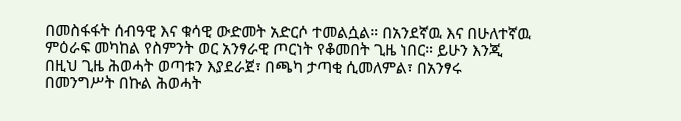በመስፋፋት ሰብዓዊ እና ቁሳዊ ውድመት አድርሶ ተመልሷል። በአንደኛዉ እና በሁለተኛዉ ምዕራፍ መካከል የስምንት ወር አንፃራዊ ጦርነት የቆመበት ጊዜ ነበር። ይሁን እንጂ በዚህ ጊዜ ሕወሓት ወጣቱን እያደራጀ፣ በጫካ ታጣቂ ሲመለምል፣ በአንፃሩ በመንግሥት በኩል ሕወሓት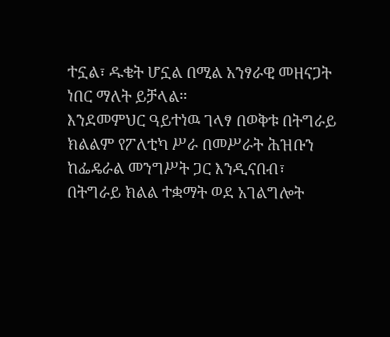ተኗል፣ ዱቄት ሆኗል በሚል አንፃራዊ መዘናጋት ነበር ማለት ይቻላል።
እንደመምህር ዓይተነዉ ገላፃ በወቅቱ በትግራይ ክልልም የፖለቲካ ሥራ በመሥራት ሕዝቡን ከፌዴራል መንግሥት ጋር እንዲናበብ፣ በትግራይ ክልል ተቋማት ወደ አገልግሎት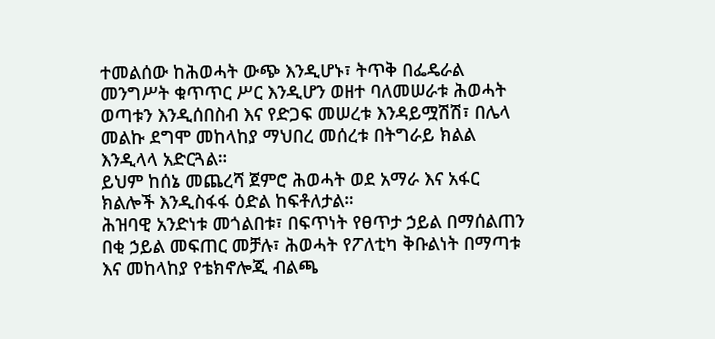ተመልሰው ከሕወሓት ውጭ እንዲሆኑ፣ ትጥቅ በፌዴራል መንግሥት ቁጥጥር ሥር እንዲሆን ወዘተ ባለመሠራቱ ሕወሓት ወጣቱን እንዲሰበስብ እና የድጋፍ መሠረቱ እንዳይሟሽሽ፣ በሌላ መልኩ ደግሞ መከላከያ ማህበረ መሰረቱ በትግራይ ክልል እንዲላላ አድርጓል።
ይህም ከሰኔ መጨረሻ ጀምሮ ሕወሓት ወደ አማራ እና አፋር ክልሎች እንዲስፋፋ ዕድል ከፍቶለታል።
ሕዝባዊ አንድነቱ መጎልበቱ፣ በፍጥነት የፀጥታ ኃይል በማሰልጠን በቂ ኃይል መፍጠር መቻሉ፣ ሕወሓት የፖለቲካ ቅቡልነት በማጣቱ እና መከላከያ የቴክኖሎጂ ብልጫ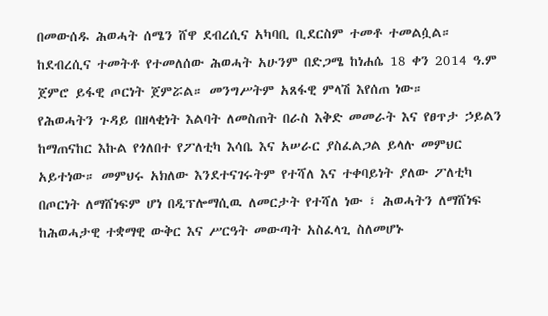በመውሰዱ ሕወሓት ሰሜን ሸዋ ደብረሲና አካባቢ ቢደርስም ተመቶ ተመልሷል። ከደብረሲና ተመትቶ የተመለሰው ሕወሓት አሁንም በድጋሜ ከነሐሴ 18 ቀን 2014 ዓ.ም ጀምሮ ይፋዊ ጦርነት ጀምሯል። መንግሥትም አጸፋዊ ምላሽ እየሰጠ ነው።
የሕወሓትን ጉዳይ በዘላቂነት እልባት ለመስጠት በራስ እቅድ መመራት እና የፀጥታ ኃይልን ከማጠናከር እኩል የጎለበተ የፖለቲካ እሳቤ እና አሠራር ያስፈልጋል ይላሉ መምህር አይተነው። መምህሩ አክለው እንደተናገሩትም የተሻለ እና ተቀባይነት ያለው ፖለቲካ በጦርነት ለማሸነፍም ሆነ በዲፕሎማሲዉ ለመርታት የተሻለ ነው ፣ ሕወሓትን ለማሸነፍ ከሕወሓታዊ ተቋማዊ ውቅር እና ሥርዓት መውጣት አስፈላጊ ስለመሆኑ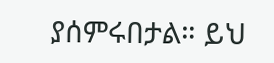ያሰምሩበታል። ይህ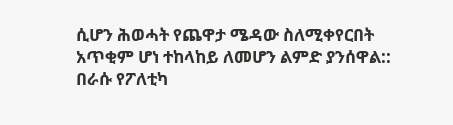ሲሆን ሕወሓት የጨዋታ ሜዳው ስለሚቀየርበት አጥቂም ሆነ ተከላከይ ለመሆን ልምድ ያንሰዋል:: በራሱ የፖለቲካ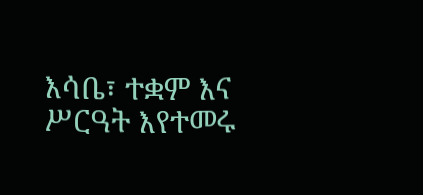እሳቤ፣ ተቋም እና ሥርዓት እየተመሩ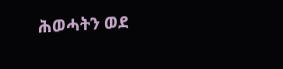ሕወሓትን ወደ